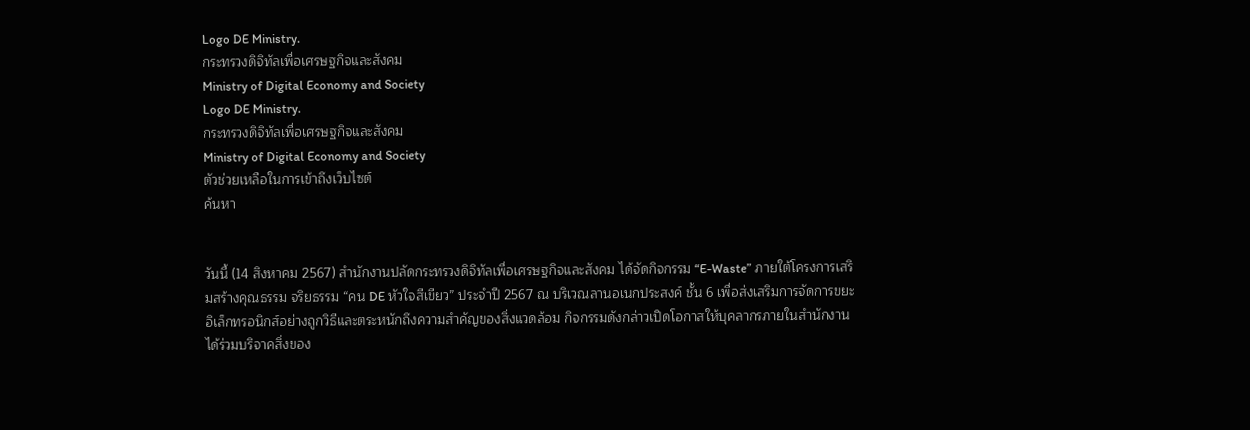Logo DE Ministry.
กระทรวงดิจิทัลเพื่อเศรษฐกิจและสังคม
Ministry of Digital Economy and Society
Logo DE Ministry.
กระทรวงดิจิทัลเพื่อเศรษฐกิจและสังคม
Ministry of Digital Economy and Society
ตัวช่วยเหลือในการเข้าถึงเว็บไซต์
ค้นหา


วันนี้ (14 สิงหาคม 2567) สำนักงานปลัดกระทรวงดิจิทัลเพื่อเศรษฐกิจและสังคม ได้จัดกิจกรรม “E-Waste” ภายใต้โครงการเสริมสร้างคุณธรรม จริยธรรม “คน DE หัวใจสีเขียว” ประจำปี 2567 ณ บริเวณลานอเนกประสงค์ ชั้น 6 เพื่อส่งเสริมการจัดการขยะอิเล็กทรอนิกส์อย่างถูกวิธีและตระหนักถึงความสำคัญของสิ่งแวดล้อม กิจกรรมดังกล่าวเปิดโอกาสให้บุคลากรภายในสำนักงานได้ร่วมบริจาคสิ่งของ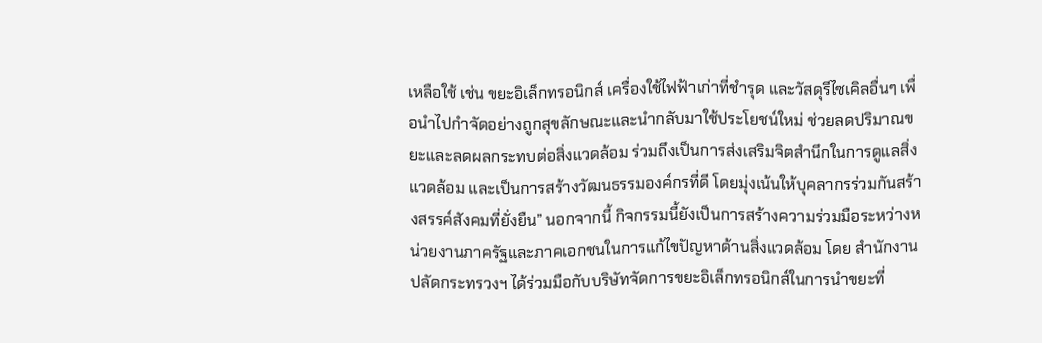เหลือใช้ เช่น ขยะอิเล็กทรอนิกส์ เครื่องใช้ไฟฟ้าเก่าที่ชำรุด และวัสดุรีไซเคิลอื่นๆ เพื่อนำไปกำจัดอย่างถูกสุขลักษณะและนำกลับมาใช้ประโยชน์ใหม่ ช่วยลดปริมาณขยะและลดผลกระทบต่อสิ่งแวดล้อม ร่วมถึงเป็นการส่งเสริมจิตสำนึกในการดูแลสิ่งแวดล้อม และเป็นการสร้างวัฒนธรรมองค์กรที่ดี โดยมุ่งเน้นให้บุคลากรร่วมกันสร้างสรรค์สังคมที่ยั่งยืน” นอกจากนี้ กิจกรรมนี้ยังเป็นการสร้างความร่วมมือระหว่างหน่วยงานภาครัฐและภาคเอกชนในการแก้ไขปัญหาด้านสิ่งแวดล้อม โดย สำนักงานปลัดกระทรวงฯ ได้ร่วมมือกับบริษัทจัดการขยะอิเล็กทรอนิกส์ในการนำขยะที่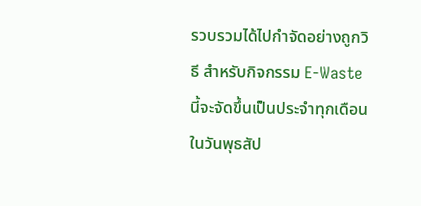รวบรวมได้ไปกำจัดอย่างถูกวิธี สำหรับกิจกรรม E-Waste นี้จะจัดขึ้นเป็นประจำทุกเดือนในวันพุธสัป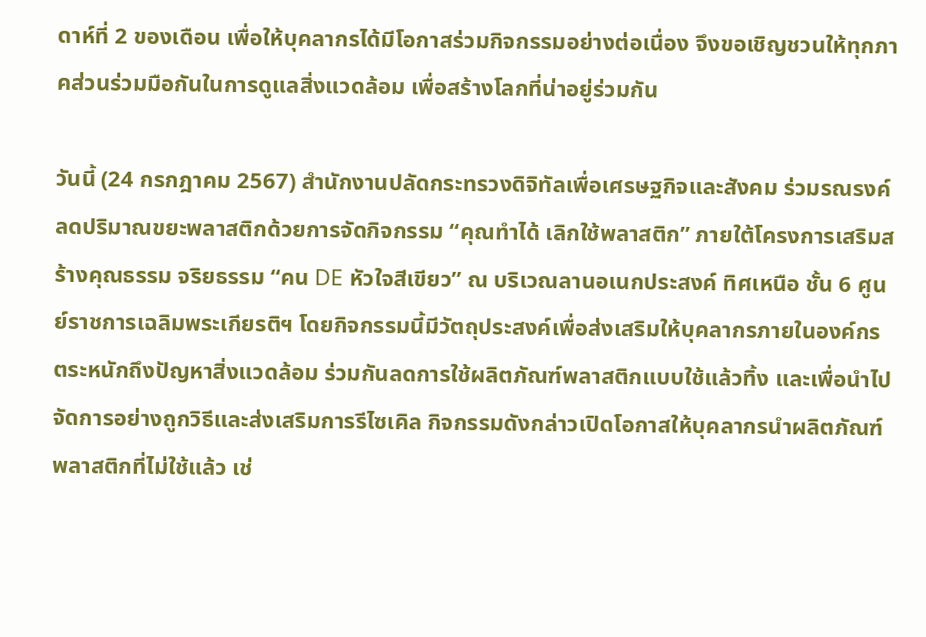ดาห์ที่ 2 ของเดือน เพื่อให้บุคลากรได้มีโอกาสร่วมกิจกรรมอย่างต่อเนื่อง จึงขอเชิญชวนให้ทุกภาคส่วนร่วมมือกันในการดูแลสิ่งแวดล้อม เพื่อสร้างโลกที่น่าอยู่ร่วมกัน

วันนี้ (24 กรกฎาคม 2567) สำนักงานปลัดกระทรวงดิจิทัลเพื่อเศรษฐกิจและสังคม ร่วมรณรงค์ลดปริมาณขยะพลาสติกด้วยการจัดกิจกรรม “คุณทำได้ เลิกใช้พลาสติก” ภายใต้โครงการเสริมสร้างคุณธรรม จริยธรรม “คน DE หัวใจสีเขียว” ณ บริเวณลานอเนกประสงค์ ทิศเหนือ ชั้น 6 ศูนย์ราชการเฉลิมพระเกียรติฯ โดยกิจกรรมนี้มีวัตถุประสงค์เพื่อส่งเสริมให้บุคลากรภายในองค์กรตระหนักถึงปัญหาสิ่งแวดล้อม ร่วมกันลดการใช้ผลิตภัณฑ์พลาสติกแบบใช้แล้วทิ้ง และเพื่อนำไปจัดการอย่างถูกวิธีและส่งเสริมการรีไซเคิล กิจกรรมดังกล่าวเปิดโอกาสให้บุคลากรนำผลิตภัณฑ์พลาสติกที่ไม่ใช้แล้ว เช่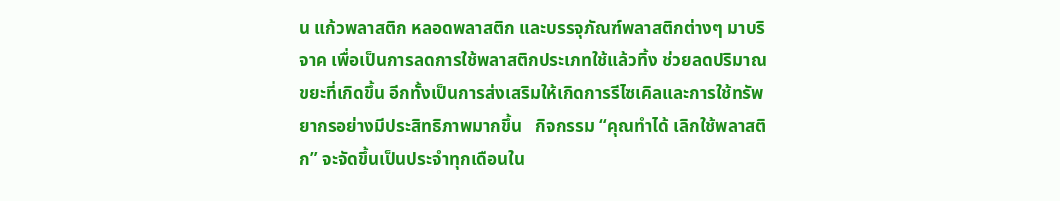น แก้วพลาสติก หลอดพลาสติก และบรรจุภัณฑ์พลาสติกต่างๆ มาบริจาค เพื่อเป็นการลดการใช้พลาสติกประเภทใช้แล้วทิ้ง ช่วยลดปริมาณขยะที่เกิดขึ้น อีกทั้งเป็นการส่งเสริมให้เกิดการรีไซเคิลและการใช้ทรัพยากรอย่างมีประสิทธิภาพมากขึ้น   กิจกรรม “คุณทำได้ เลิกใช้พลาสติก” จะจัดขึ้นเป็นประจำทุกเดือนใน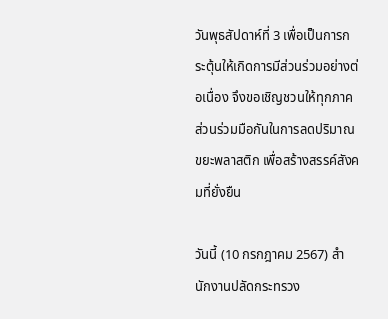วันพุธสัปดาห์ที่ 3 เพื่อเป็นการกระตุ้นให้เกิดการมีส่วนร่วมอย่างต่อเนื่อง จึงขอเชิญชวนให้ทุกภาคส่วนร่วมมือกันในการลดปริมาณขยะพลาสติก เพื่อสร้างสรรค์สังคมที่ยั่งยืน

วันนี้ (10 กรกฎาคม 2567) สำนักงานปลัดกระทรวง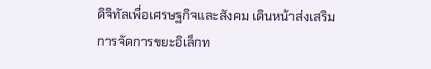ดิจิทัลเพื่อเศรษฐกิจและสังคม เดินหน้าส่งเสริมการจัดการขยะอิเล็กท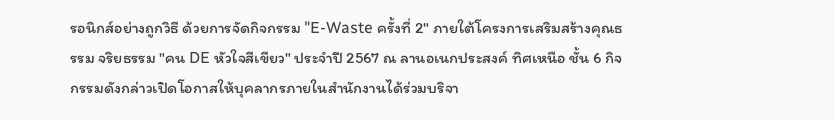รอนิกส์อย่างถูกวิธี ด้วยการจัดกิจกรรม "E-Waste ครั้งที่ 2" ภายใต้โครงการเสริมสร้างคุณธรรม จริยธรรม "คน DE หัวใจสีเขียว" ประจำปี 2567 ณ ลานอเนกประสงค์ ทิศเหนือ ชั้น 6 กิจกรรมดังกล่าวเปิดโอกาสให้บุคลากรภายในสำนักงานได้ร่วมบริจา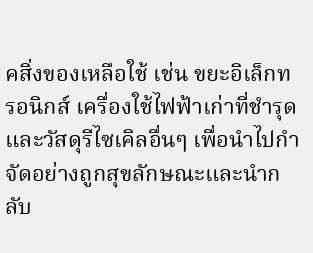คสิ่งของเหลือใช้ เช่น ขยะอิเล็กทรอนิกส์ เครื่องใช้ไฟฟ้าเก่าที่ชำรุด และวัสดุรีไซเคิลอื่นๆ เพื่อนำไปกำจัดอย่างถูกสุขลักษณะและนำกลับ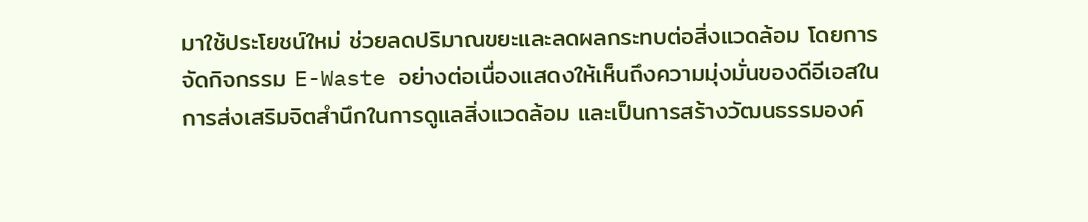มาใช้ประโยชน์ใหม่ ช่วยลดปริมาณขยะและลดผลกระทบต่อสิ่งแวดล้อม โดยการจัดกิจกรรม E-Waste อย่างต่อเนื่องแสดงให้เห็นถึงความมุ่งมั่นของดีอีเอสในการส่งเสริมจิตสำนึกในการดูแลสิ่งแวดล้อม และเป็นการสร้างวัฒนธรรมองค์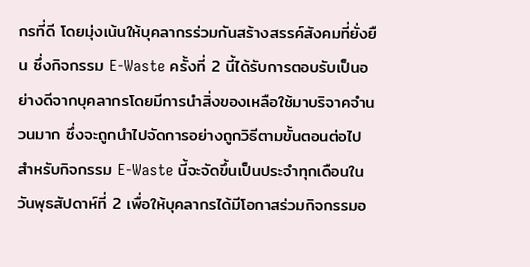กรที่ดี โดยมุ่งเน้นให้บุคลากรร่วมกันสร้างสรรค์สังคมที่ยั่งยืน ซึ่งกิจกรรม E-Waste ครั้งที่ 2 นี้ได้รับการตอบรับเป็นอย่างดีจากบุคลากรโดยมีการนำสิ่งของเหลือใช้มาบริจาคจำนวนมาก ซึ่งจะถูกนำไปจัดการอย่างถูกวิธีตามขั้นตอนต่อไป สำหรับกิจกรรม E-Waste นี้จะจัดขึ้นเป็นประจำทุกเดือนในวันพุธสัปดาห์ที่ 2 เพื่อให้บุคลากรได้มีโอกาสร่วมกิจกรรมอ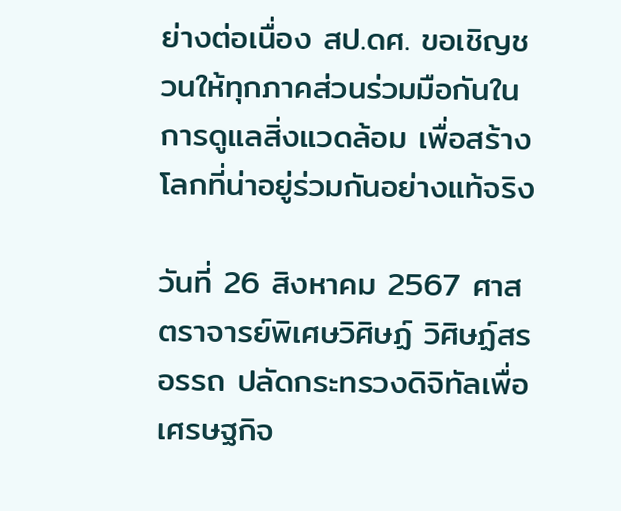ย่างต่อเนื่อง สป.ดศ. ขอเชิญชวนให้ทุกภาคส่วนร่วมมือกันในการดูแลสิ่งแวดล้อม เพื่อสร้างโลกที่น่าอยู่ร่วมกันอย่างแท้จริง

วันที่ 26 สิงหาคม 2567 ศาสตราจารย์พิเศษวิศิษฏ์ วิศิษฏ์สรอรรถ ปลัดกระทรวงดิจิทัลเพื่อเศรษฐกิจ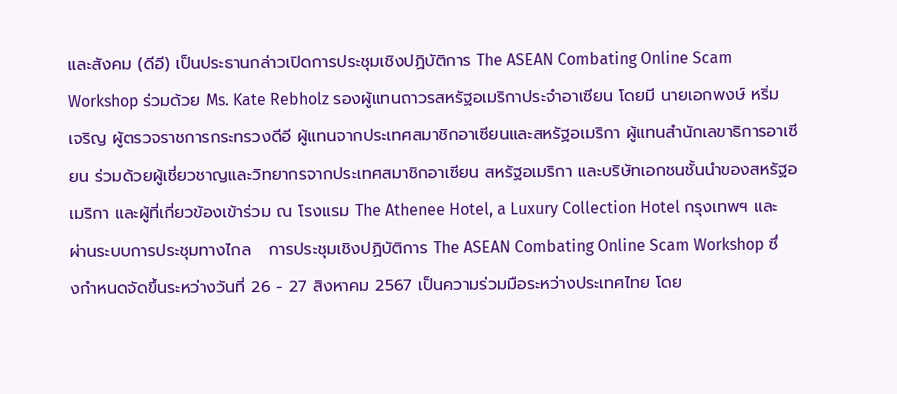และสังคม (ดีอี) เป็นประธานกล่าวเปิดการประชุมเชิงปฏิบัติการ The ASEAN Combating Online Scam Workshop ร่วมด้วย Ms. Kate Rebholz รองผู้แทนถาวรสหรัฐอเมริกาประจำอาเซียน โดยมี นายเอกพงษ์ หริ่มเจริญ ผู้ตรวจราชการกระทรวงดีอี ผู้แทนจากประเทศสมาชิกอาเซียนและสหรัฐอเมริกา ผู้แทนสำนักเลขาธิการอาเซียน ร่วมด้วยผู้เชี่ยวชาญและวิทยากรจากประเทศสมาชิกอาเซียน สหรัฐอเมริกา และบริษัทเอกชนชั้นนำของสหรัฐอเมริกา และผู้ที่เกี่ยวข้องเข้าร่วม ณ โรงแรม The Athenee Hotel, a Luxury Collection Hotel กรุงเทพฯ และผ่านระบบการประชุมทางไกล   การประชุมเชิงปฏิบัติการ The ASEAN Combating Online Scam Workshop ซึ่งกำหนดจัดขึ้นระหว่างวันที่ 26 - 27 สิงหาคม 2567 เป็นความร่วมมือระหว่างประเทศไทย โดย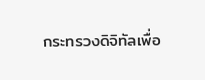กระทรวงดิจิทัลเพื่อ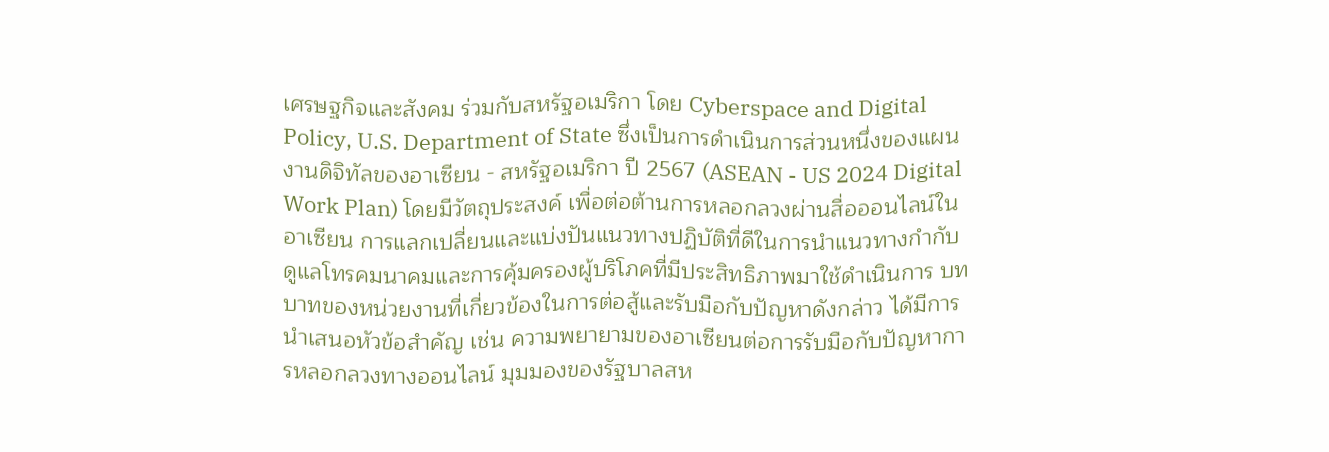เศรษฐกิจและสังคม ร่วมกับสหรัฐอเมริกา โดย Cyberspace and Digital Policy, U.S. Department of State ซึ่งเป็นการดำเนินการส่วนหนึ่งของแผนงานดิจิทัลของอาเซียน - สหรัฐอเมริกา ปี 2567 (ASEAN - US 2024 Digital Work Plan) โดยมีวัตถุประสงค์ เพื่อต่อต้านการหลอกลวงผ่านสื่อออนไลน์ในอาเซียน การแลกเปลี่ยนและแบ่งปันแนวทางปฏิบัติที่ดีในการนำแนวทางกำกับดูแลโทรคมนาคมและการคุ้มครองผู้บริโภคที่มีประสิทธิภาพมาใช้ดำเนินการ บทบาทของหน่วยงานที่เกี่ยวข้องในการต่อสู้และรับมือกับปัญหาดังกล่าว ได้มีการนำเสนอหัวข้อสำคัญ เช่น ความพยายามของอาเซียนต่อการรับมือกับปัญหาการหลอกลวงทางออนไลน์ มุมมองของรัฐบาลสห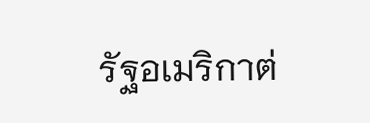รัฐอเมริกาต่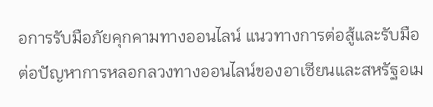อการรับมือภัยคุกคามทางออนไลน์ แนวทางการต่อสู้และรับมือต่อปัญหาการหลอกลวงทางออนไลน์ของอาเซียนและสหรัฐอเม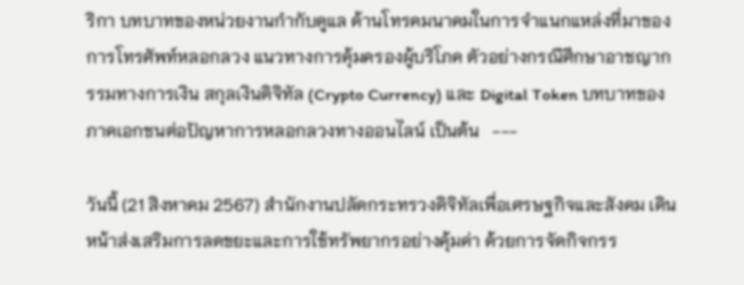ริกา บทบาทของหน่วยงานกำกับดูแล ด้านโทรคมนาคมในการจำแนกแหล่งที่มาของการโทรศัพท์หลอกลวง แนวทางการคุ้มครองผู้บริโภค ตัวอย่างกรณีศึกษาอาชญากรรมทางการเงิน สกุลเงินดิจิทัล (Crypto Currency) และ Digital Token บทบาทของภาคเอกชนต่อปัญหาการหลอกลวงทางออนไลน์ เป็นต้น   ---

วันนี้ (21 สิงหาคม 2567) สำนักงานปลัดกระทรวงดิจิทัลเพื่อเศรษฐกิจและสังคม เดินหน้าส่งเสริมการลดขยะและการใช้ทรัพยากรอย่างคุ้มค่า ด้วยการจัดกิจกรร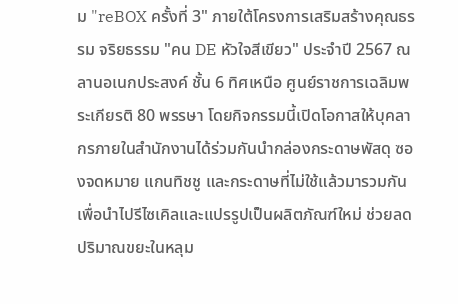ม "reBOX ครั้งที่ 3" ภายใต้โครงการเสริมสร้างคุณธรรม จริยธรรม "คน DE หัวใจสีเขียว" ประจำปี 2567 ณ ลานอเนกประสงค์ ชั้น 6 ทิศเหนือ ศูนย์ราชการเฉลิมพระเกียรติ 80 พรรษา โดยกิจกรรมนี้เปิดโอกาสให้บุคลากรภายในสำนักงานได้ร่วมกันนำกล่องกระดาษพัสดุ ซองจดหมาย แกนทิชชู และกระดาษที่ไม่ใช้แล้วมารวมกัน เพื่อนำไปรีไซเคิลและแปรรูปเป็นผลิตภัณฑ์ใหม่ ช่วยลดปริมาณขยะในหลุม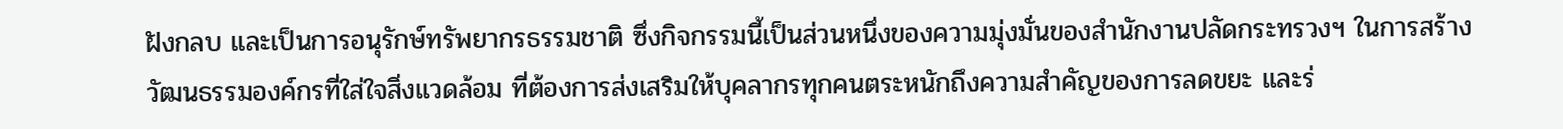ฝังกลบ และเป็นการอนุรักษ์ทรัพยากรธรรมชาติ ซึ่งกิจกรรมนี้เป็นส่วนหนึ่งของความมุ่งมั่นของสำนักงานปลัดกระทรวงฯ ในการสร้างวัฒนธรรมองค์กรที่ใส่ใจสิ่งแวดล้อม ที่ต้องการส่งเสริมให้บุคลากรทุกคนตระหนักถึงความสำคัญของการลดขยะ และร่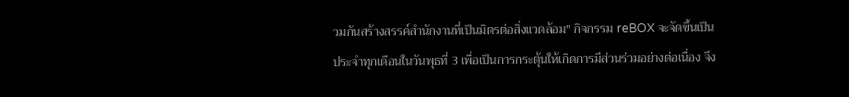วมกันสร้างสรรค์สำนักงานที่เป็นมิตรต่อสิ่งแวดล้อม" กิจกรรม reBOX จะจัดขึ้นเป็นประจำทุกเดือนในวันพุธที่ 3 เพื่อเป็นการกระตุ้นให้เกิดการมีส่วนร่วมอย่างต่อเนื่อง จึง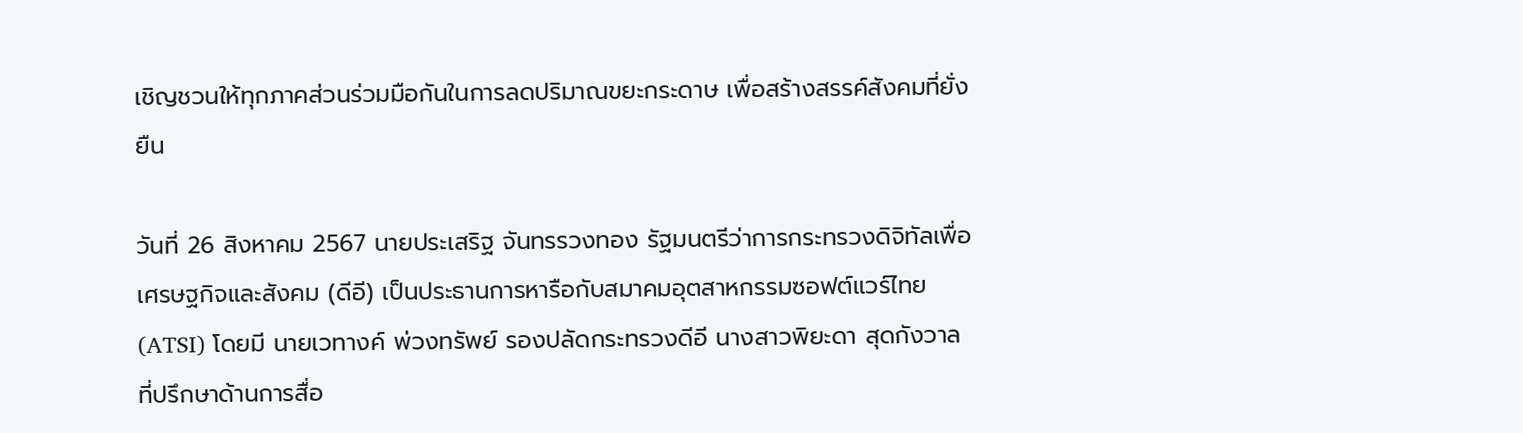เชิญชวนให้ทุกภาคส่วนร่วมมือกันในการลดปริมาณขยะกระดาษ เพื่อสร้างสรรค์สังคมที่ยั่งยืน

วันที่ 26 สิงหาคม 2567 นายประเสริฐ จันทรรวงทอง รัฐมนตรีว่าการกระทรวงดิจิทัลเพื่อเศรษฐกิจและสังคม (ดีอี) เป็นประธานการหารือกับสมาคมอุตสาหกรรมซอฟต์แวร์ไทย (ATSI) โดยมี นายเวทางค์ พ่วงทรัพย์ รองปลัดกระทรวงดีอี นางสาวพิยะดา สุดกังวาล ที่ปรึกษาด้านการสื่อ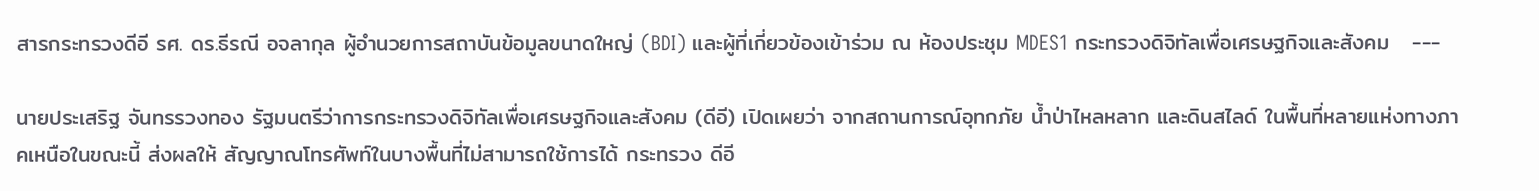สารกระทรวงดีอี รศ. ดร.ธีรณี อจลากุล ผู้อำนวยการสถาบันข้อมูลขนาดใหญ่ (BDI) และผู้ที่เกี่ยวข้องเข้าร่วม ณ ห้องประชุม MDES1 กระทรวงดิจิทัลเพื่อเศรษฐกิจและสังคม   ---

นายประเสริฐ จันทรรวงทอง รัฐมนตรีว่าการกระทรวงดิจิทัลเพื่อเศรษฐกิจและสังคม (ดีอี) เปิดเผยว่า จากสถานการณ์อุทกภัย น้ำป่าไหลหลาก และดินสไลด์ ในพื้นที่หลายแห่งทางภาคเหนือในขณะนี้ ส่งผลให้ สัญญาณโทรศัพท์ในบางพื้นที่ไม่สามารถใช้การได้ กระทรวง ดีอี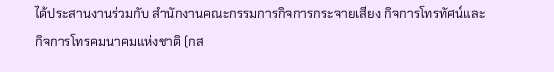ได้ประสานงานร่วมกับ สำนักงานคณะกรรมการกิจการกระจายเสียง กิจการโทรทัศน์และกิจการโทรคมนาคมแห่งชาติ (กส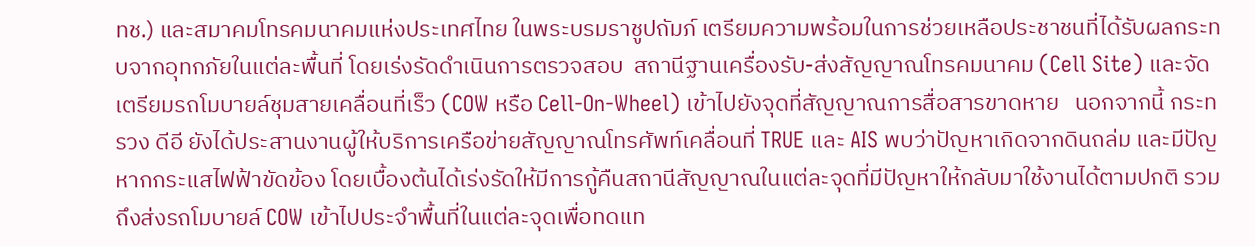ทช.) และสมาคมโทรคมนาคมแห่งประเทศไทย ในพระบรมราชูปถัมภ์ เตรียมความพร้อมในการช่วยเหลือประชาชนที่ได้รับผลกระทบจากอุทกภัยในแต่ละพื้นที่ โดยเร่งรัดดำเนินการตรวจสอบ  สถานีฐานเครื่องรับ-ส่งสัญญาณโทรคมนาคม (Cell Site) และจัดเตรียมรถโมบายล์ชุมสายเคลื่อนที่เร็ว (COW หรือ Cell-On-Wheel) เข้าไปยังจุดที่สัญญาณการสื่อสารขาดหาย   นอกจากนี้ กระทรวง ดีอี ยังได้ประสานงานผู้ให้บริการเครือข่ายสัญญาณโทรศัพท์เคลื่อนที่ TRUE และ AIS พบว่าปัญหาเกิดจากดินถล่ม และมีปัญหากกระแสไฟฟ้าขัดข้อง โดยเบื้องต้นได้เร่งรัดให้มีการกู้คืนสถานีสัญญาณในแต่ละจุดที่มีปัญหาให้กลับมาใช้งานได้ตามปกติ รวมถึงส่งรถโมบายล์ COW เข้าไปประจำพื้นที่ในแต่ละจุดเพื่อทดแท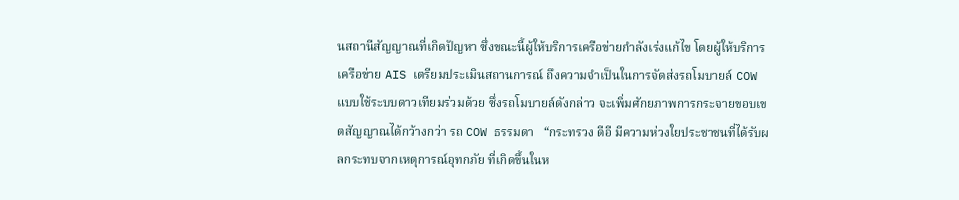นสถานีสัญญาณที่เกิดปัญหา ซึ่งขณะนี้ผู้ให้บริการเครือข่ายกำลังเร่งแก้ไข โดยผู้ให้บริการเครือข่าย AIS เตรียมประเมินสถานการณ์ ถึงความจำเป็นในการจัดส่งรถโมบายล์ COW แบบใช้ระบบดาวเทียมร่วมด้วย ซึ่งรถโมบายล์ดังกล่าว จะเพิ่มศักยภาพการกระจายขอบเขตสัญญาณได้กว้างกว่า รถ COW ธรรมดา   “กระทรวง ดีอี มีความห่วงใยประชาชนที่ได้รับผลกระทบจากเหตุการณ์อุทกภัย ที่เกิดขึ้นในห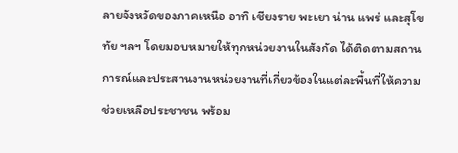ลายจังหวัดของภาคเหนือ อาทิ เชียงราย พะเยา น่าน แพร่ และสุโขทัย ฯลฯ โดยมอบหมายให้ทุกหน่วยงานในสังกัด ได้ติดตามสถานการณ์และประสานงานหน่วยงานที่เกี่ยวข้องในแต่ละพื้นที่ให้ความช่วยเหลือประชาชน พร้อม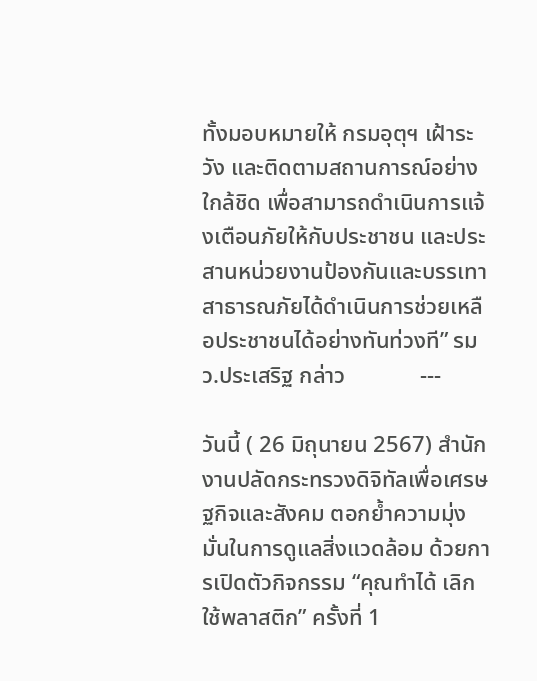ทั้งมอบหมายให้ กรมอุตุฯ เฝ้าระวัง และติดตามสถานการณ์อย่างใกล้ชิด เพื่อสามารถดำเนินการแจ้งเตือนภัยให้กับประชาชน และประสานหน่วยงานป้องกันและบรรเทาสาธารณภัยได้ดำเนินการช่วยเหลือประชาชนได้อย่างทันท่วงที” รมว.ประเสริฐ กล่าว             ---

วันนี้ ( 26 มิถุนายน 2567) สำนักงานปลัดกระทรวงดิจิทัลเพื่อเศรษฐกิจและสังคม ตอกย้ำความมุ่งมั่นในการดูแลสิ่งแวดล้อม ด้วยการเปิดตัวกิจกรรม “คุณทำได้ เลิกใช้พลาสติก” ครั้งที่ 1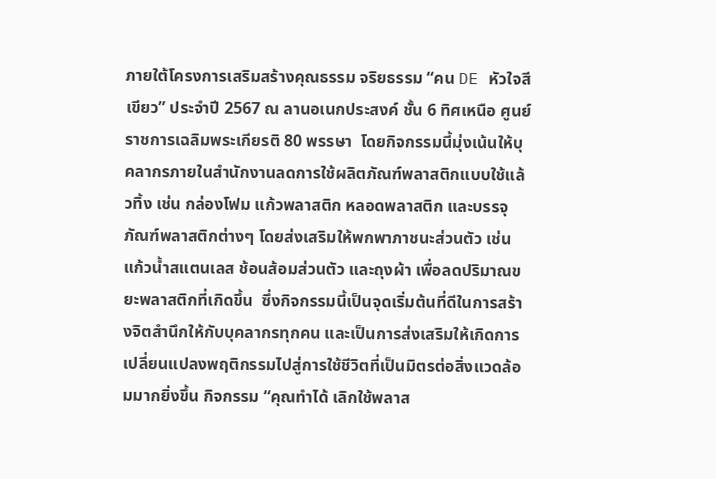ภายใต้โครงการเสริมสร้างคุณธรรม จริยธรรม “คน DE หัวใจสีเขียว” ประจำปี 2567 ณ ลานอเนกประสงค์ ชั้น 6 ทิศเหนือ ศูนย์ราชการเฉลิมพระเกียรติ 80 พรรษา  โดยกิจกรรมนี้มุ่งเน้นให้บุคลากรภายในสำนักงานลดการใช้ผลิตภัณฑ์พลาสติกแบบใช้แล้วทิ้ง เช่น กล่องโฟม แก้วพลาสติก หลอดพลาสติก และบรรจุภัณฑ์พลาสติกต่างๆ โดยส่งเสริมให้พกพาภาชนะส่วนตัว เช่น แก้วน้ำสแตนเลส ช้อนส้อมส่วนตัว และถุงผ้า เพื่อลดปริมาณขยะพลาสติกที่เกิดขึ้น  ซึ่งกิจกรรมนี้เป็นจุดเริ่มต้นที่ดีในการสร้างจิตสำนึกให้กับบุคลากรทุกคน และเป็นการส่งเสริมให้เกิดการเปลี่ยนแปลงพฤติกรรมไปสู่การใช้ชีวิตที่เป็นมิตรต่อสิ่งแวดล้อมมากยิ่งขึ้น กิจกรรม “คุณทำได้ เลิกใช้พลาส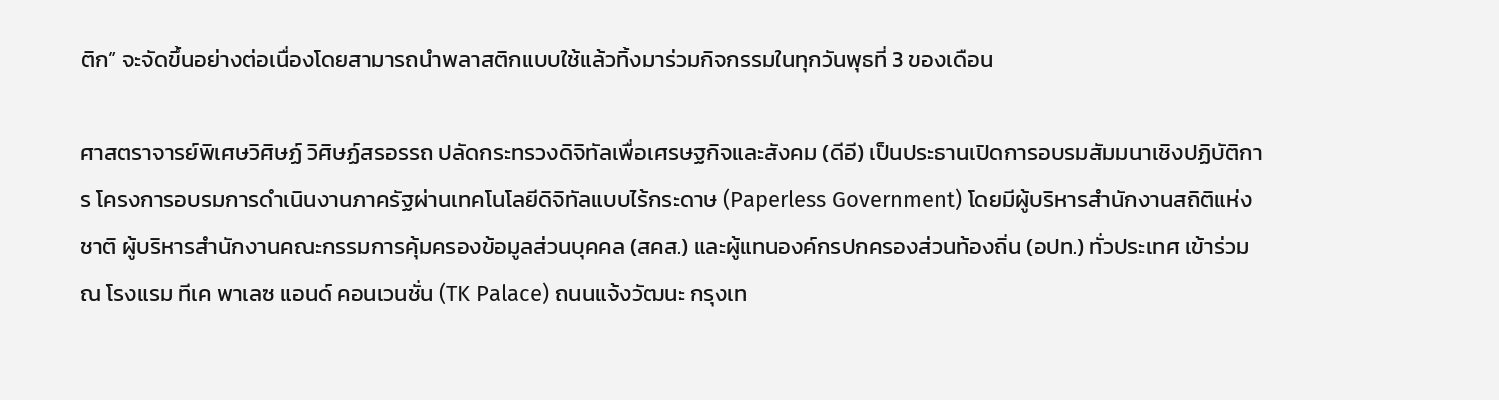ติก” จะจัดขึ้นอย่างต่อเนื่องโดยสามารถนำพลาสติกแบบใช้แล้วทิ้งมาร่วมกิจกรรมในทุกวันพุธที่ 3 ของเดือน

ศาสตราจารย์พิเศษวิศิษฏ์ วิศิษฏ์สรอรรถ ปลัดกระทรวงดิจิทัลเพื่อเศรษฐกิจและสังคม (ดีอี) เป็นประธานเปิดการอบรมสัมมนาเชิงปฏิบัติการ โครงการอบรมการดำเนินงานภาครัฐผ่านเทคโนโลยีดิจิทัลแบบไร้กระดาษ (Paperless Government) โดยมีผู้บริหารสำนักงานสถิติแห่งชาติ ผู้บริหารสำนักงานคณะกรรมการคุ้มครองข้อมูลส่วนบุคคล (สคส.) และผู้แทนองค์กรปกครองส่วนท้องถิ่น (อปท.) ทั่วประเทศ เข้าร่วม ณ โรงแรม ทีเค พาเลซ แอนด์ คอนเวนชั่น (TK Palace) ถนนแจ้งวัฒนะ กรุงเท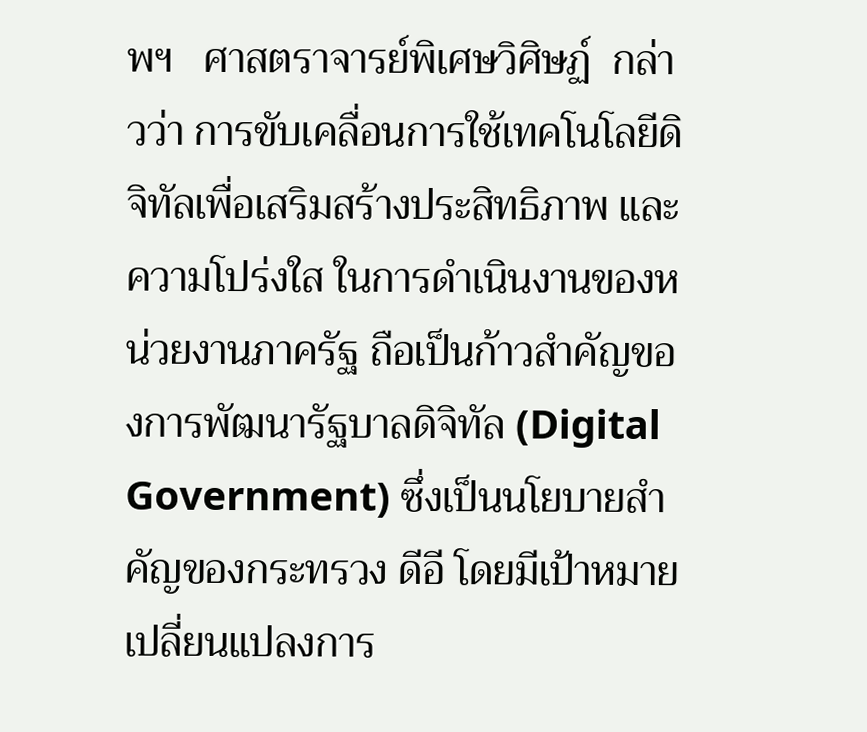พฯ   ศาสตราจารย์พิเศษวิศิษฏ์  กล่าวว่า การขับเคลื่อนการใช้เทคโนโลยีดิจิทัลเพื่อเสริมสร้างประสิทธิภาพ และความโปร่งใส ในการดำเนินงานของหน่วยงานภาครัฐ ถือเป็นก้าวสำคัญของการพัฒนารัฐบาลดิจิทัล (Digital Government) ซึ่งเป็นนโยบายสำคัญของกระทรวง ดีอี โดยมีเป้าหมายเปลี่ยนแปลงการ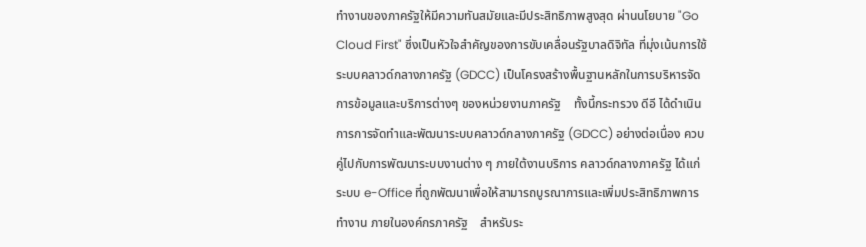ทำงานของภาครัฐให้มีความทันสมัยและมีประสิทธิภาพสูงสุด ผ่านนโยบาย "Go Cloud First" ซึ่งเป็นหัวใจสำคัญของการขับเคลื่อนรัฐบาลดิจิทัล ที่มุ่งเน้นการใช้ระบบคลาวด์กลางภาครัฐ (GDCC) เป็นโครงสร้างพื้นฐานหลักในการบริหารจัดการข้อมูลและบริการต่างๆ ของหน่วยงานภาครัฐ    ทั้งนี้กระทรวง ดีอี ได้ดำเนินการการจัดทำและพัฒนาระบบคลาวด์กลางภาครัฐ (GDCC) อย่างต่อเนื่อง ควบคู่ไปกับการพัฒนาระบบงานต่าง ๆ ภายใต้งานบริการ คลาวด์กลางภาครัฐ ได้แก่ ระบบ e-Office ที่ถูกพัฒนาเพื่อให้สามารถบูรณาการและเพิ่มประสิทธิภาพการทำงาน ภายในองค์กรภาครัฐ    สำหรับระ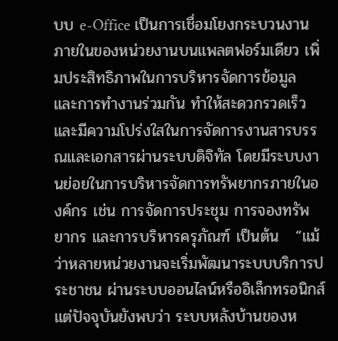บบ e-Office เป็นการเชื่อมโยงกระบวนงานภายในของหน่วยงานบนแพลตฟอร์มเดียว เพิ่มประสิทธิภาพในการบริหารจัดการข้อมูล และการทำงานร่วมกัน ทำให้สะดวกรวดเร็วและมีความโปร่งใสในการจัดการงานสารบรรณและเอกสารผ่านระบบดิจิทัล โดยมีระบบงานย่อยในการบริหารจัดการทรัพยากรภายในองค์กร เช่น การจัดการประชุม การจองทรัพยากร และการบริหารครุภัณฑ์ เป็นต้น   “แม้ว่าหลายหน่วยงานจะเริ่มพัฒนาระบบบริการประชาชน ผ่านระบบออนไลน์หรืออิเล็กทรอนิกส์ แต่ปัจจุบันยังพบว่า ระบบหลังบ้านของห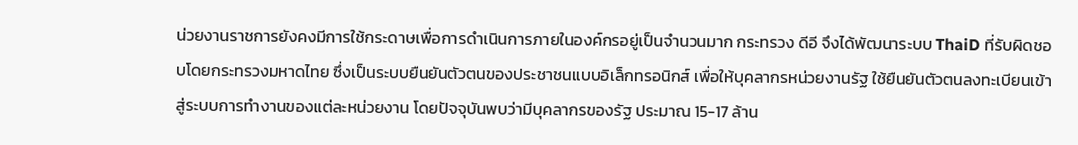น่วยงานราชการยังคงมีการใช้กระดาษเพื่อการดำเนินการภายในองค์กรอยู่เป็นจำนวนมาก กระทรวง ดีอี จึงได้พัฒนาระบบ ThaiD ที่รับผิดชอบโดยกระทรวงมหาดไทย ซึ่งเป็นระบบยืนยันตัวตนของประชาชนแบบอิเล็กทรอนิกส์ เพื่อให้บุคลากรหน่วยงานรัฐ ใช้ยืนยันตัวตนลงทะเบียนเข้าสู่ระบบการทำงานของแต่ละหน่วยงาน โดยปัจจุบันพบว่ามีบุคลากรของรัฐ ประมาณ 15-17 ล้าน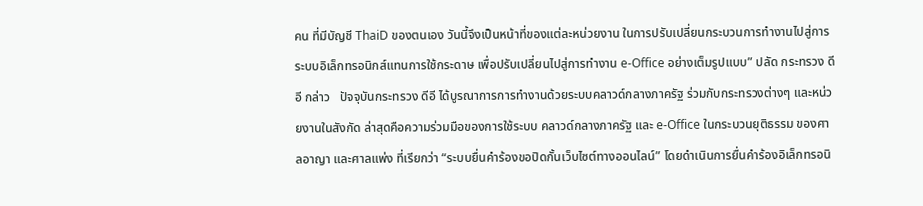คน ที่มีบัญชี ThaiD ของตนเอง วันนี้จึงเป็นหน้าที่ของแต่ละหน่วยงาน ในการปรับเปลี่ยนกระบวนการทำงานไปสู่การระบบอิเล็กทรอนิกส์แทนการใช้กระดาษ เพื่อปรับเปลี่ยนไปสู่การทำงาน e-Office อย่างเต็มรูปแบบ” ปลัด กระทรวง ดีอี กล่าว   ปัจจุบันกระทรวง ดีอี ได้บูรณาการการทำงานด้วยระบบคลาวด์กลางภาครัฐ ร่วมกับกระทรวงต่างๆ และหน่วยงานในสังกัด ล่าสุดคือความร่วมมือของการใช้ระบบ คลาวด์กลางภาครัฐ และ e-Office ในกระบวนยุติธรรม ของศาลอาญา และศาลแพ่ง ที่เรียกว่า “ระบบยื่นคำร้องขอปิดกั้นเว็บไซต์ทางออนไลน์” โดยดำเนินการยื่นคำร้องอิเล็กทรอนิ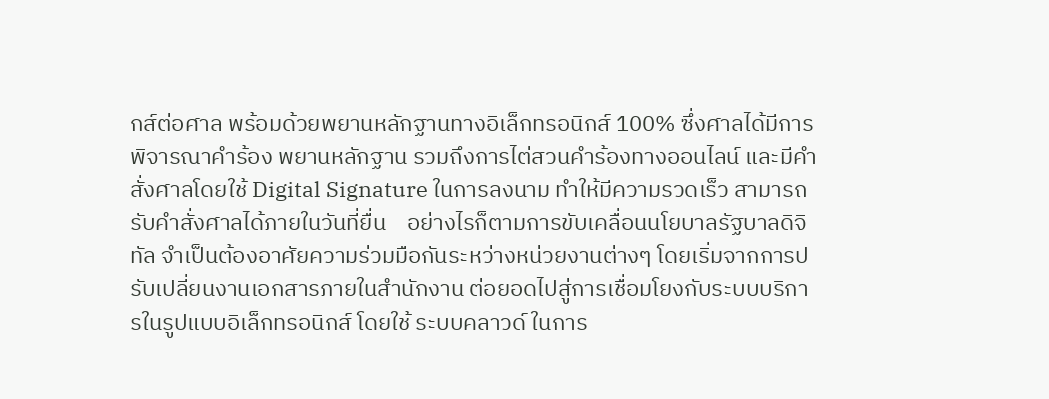กส์ต่อศาล พร้อมด้วยพยานหลักฐานทางอิเล็กทรอนิกส์ 100% ซึ่งศาลได้มีการพิจารณาคำร้อง พยานหลักฐาน รวมถึงการไต่สวนคำร้องทางออนไลน์ และมีคำสั่งศาลโดยใช้ Digital Signature ในการลงนาม ทำให้มีความรวดเร็ว สามารถรับคำสั่งศาลได้ภายในวันที่ยื่น    อย่างไรก็ตามการขับเคลื่อนนโยบาลรัฐบาลดิจิทัล จำเป็นต้องอาศัยความร่วมมือกันระหว่างหน่วยงานต่างๆ โดยเริ่มจากการปรับเปลี่ยนงานเอกสารภายในสำนักงาน ต่อยอดไปสู่การเชื่อมโยงกับระบบบริการในรูปแบบอิเล็กทรอนิกส์ โดยใช้ ระบบคลาวด์ ในการ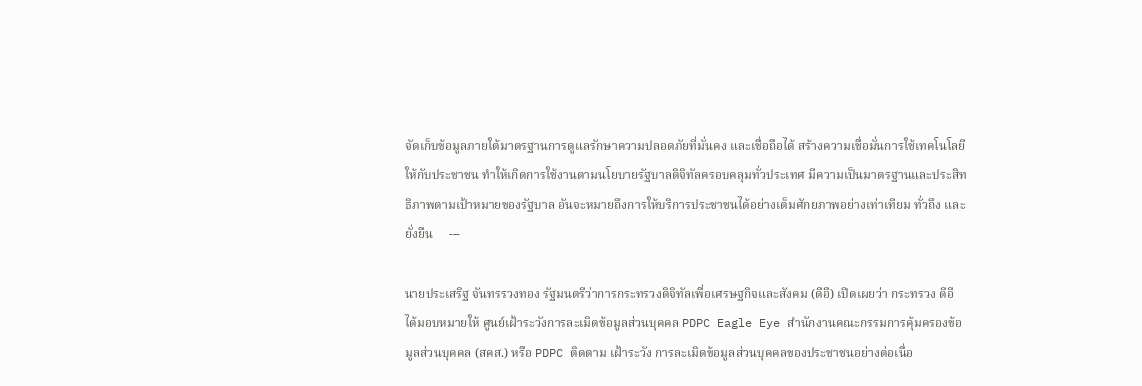จัดเก็บข้อมูลภายใต้มาตรฐานการดูแลรักษาความปลอดภัยที่มั่นคง และเชื่อถือได้ สร้างความเชื่อมั่นการใช้เทคโนโลยีให้กับประชาชน ทำให้เกิดการใช้งานตามนโยบายรัฐบาลดิจิทัลครอบคลุมทั่วประเทศ มีความเป็นมาตรฐานและประสิทธิภาพตามเป้าหมายของรัฐบาล อันจะหมายถึงการให้บริการประชาชนได้อย่างเต็มศักยภาพอย่างเท่าเทียม ทั่วถึง และยั่งยืน     ---

นายประเสริฐ จันทรรวงทอง รัฐมนตรีว่าการกระทรวงดิจิทัลเพื่อเศรษฐกิจและสังคม (ดีอี) เปิดเผยว่า กระทรวง ดีอี ได้มอบหมายให้ ศูนย์เฝ้าระวังการละเมิดข้อมูลส่วนบุคคล PDPC Eagle Eye สำนักงานคณะกรรมการคุ้มครองข้อมูลส่วนบุคคล (สคส.) หรือ PDPC ติดตาม เฝ้าระวัง การละเมิดข้อมูลส่วนบุคคลของประชาชนอย่างต่อเนื่อ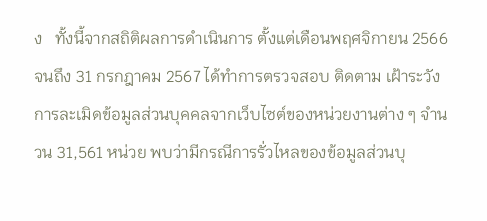ง   ทั้งนี้จากสถิติผลการดำเนินการ ตั้งแต่เดือนพฤศจิกายน 2566 จนถึง 31 กรกฎาคม 2567 ได้ทำการตรวจสอบ ติดตาม เฝ้าระวัง การละเมิดข้อมูลส่วนบุคคลจากเว็บไซต์ของหน่วยงานต่าง ๆ จำนวน 31,561 หน่วย พบว่ามีกรณีการรั่วไหลของข้อมูลส่วนบุ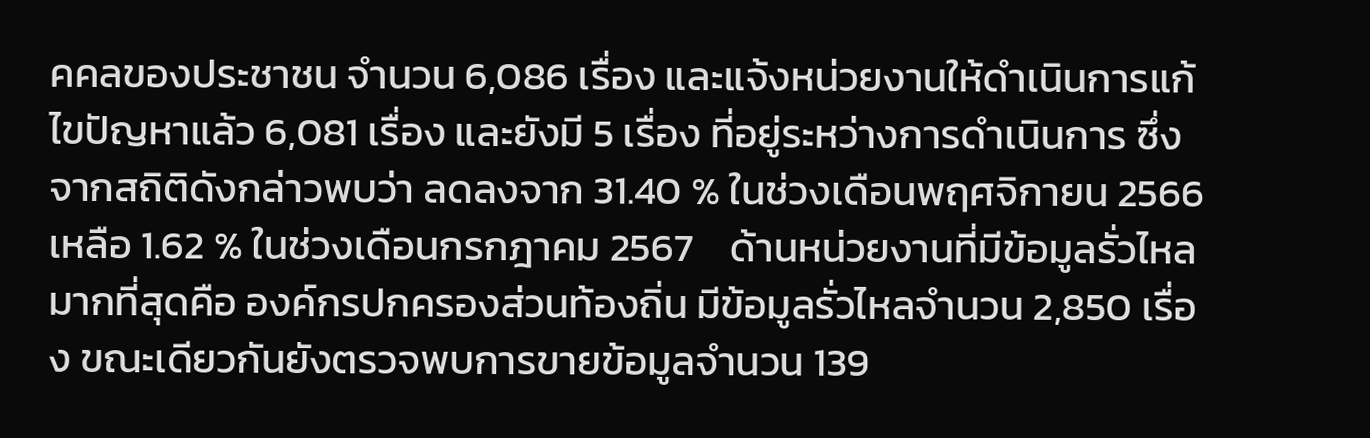คคลของประชาชน จำนวน 6,086 เรื่อง และแจ้งหน่วยงานให้ดำเนินการแก้ไขปัญหาแล้ว 6,081 เรื่อง และยังมี 5 เรื่อง ที่อยู่ระหว่างการดำเนินการ ซึ่งจากสถิติดังกล่าวพบว่า ลดลงจาก 31.40 % ในช่วงเดือนพฤศจิกายน 2566 เหลือ 1.62 % ในช่วงเดือนกรกฎาคม 2567    ด้านหน่วยงานที่มีข้อมูลรั่วไหลมากที่สุดคือ องค์กรปกครองส่วนท้องถิ่น มีข้อมูลรั่วไหลจำนวน 2,850 เรื่อง ขณะเดียวกันยังตรวจพบการขายข้อมูลจำนวน 139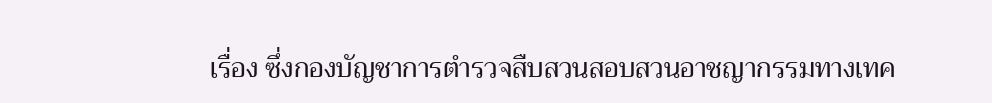เรื่อง ซึ่งกองบัญชาการตำรวจสืบสวนสอบสวนอาชญากรรมทางเทค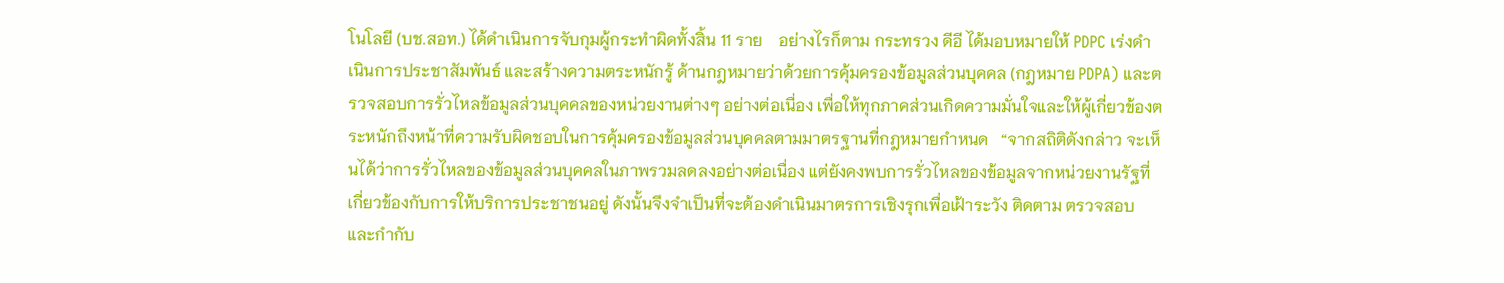โนโลยี (บช.สอท.) ได้ดำเนินการจับกุมผู้กระทำผิดทั้งสิ้น 11 ราย    อย่างไรก็ตาม กระทรวง ดีอี ได้มอบหมายให้ PDPC เร่งดำเนินการประชาสัมพันธ์ และสร้างความตระหนักรู้ ด้านกฎหมายว่าด้วยการคุ้มครองข้อมูลส่วนบุคคล (กฎหมาย PDPA) และตรวจสอบการรั่วไหลข้อมูลส่วนบุคคลของหน่วยงานต่างๆ อย่างต่อเนื่อง เพื่อให้ทุกภาคส่วนเกิดความมั่นใจและให้ผู้เกี่ยวข้องตระหนักถึงหน้าที่ความรับผิดชอบในการคุ้มครองข้อมูลส่วนบุคคลตามมาตรฐานที่กฎหมายกำหนด   “จากสถิติดังกล่าว จะเห็นได้ว่าการรั่วไหลของข้อมูลส่วนบุคคลในภาพรวมลดลงอย่างต่อเนื่อง แต่ยังคงพบการรั่วไหลของข้อมูลจากหน่วยงานรัฐที่เกี่ยวข้องกับการให้บริการประชาชนอยู่ ดังนั้นจึงจำเป็นที่จะต้องดำเนินมาตรการเชิงรุกเพื่อเฝ้าระวัง ติดตาม ตรวจสอบ และกำกับ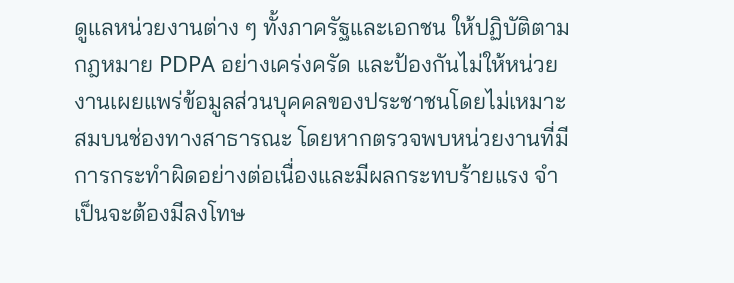ดูแลหน่วยงานต่าง ๆ ทั้งภาครัฐและเอกชน ให้ปฏิบัติตามกฎหมาย PDPA อย่างเคร่งครัด และป้องกันไม่ให้หน่วยงานเผยแพร่ข้อมูลส่วนบุคคลของประชาชนโดยไม่เหมาะสมบนช่องทางสาธารณะ โดยหากตรวจพบหน่วยงานที่มีการกระทำผิดอย่างต่อเนื่องและมีผลกระทบร้ายแรง จำเป็นจะต้องมีลงโทษ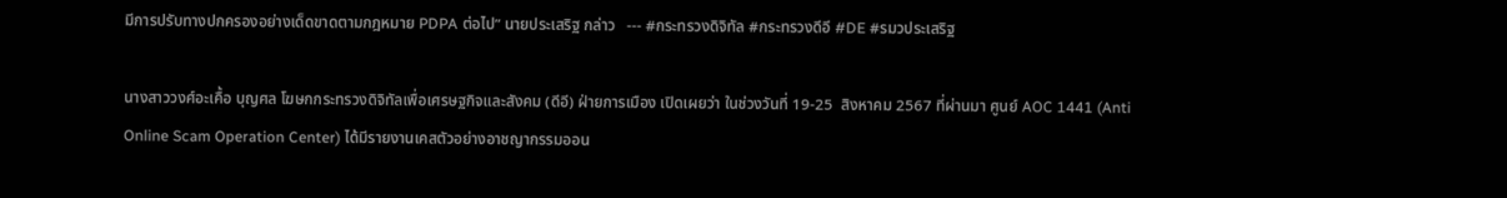มีการปรับทางปกครองอย่างเด็ดขาดตามกฎหมาย PDPA ต่อไป” นายประเสริฐ กล่าว   --- #กระทรวงดิจิทัล #กระทรวงดีอี #DE #รมวประเสริฐ

นางสาววงศ์อะเคื้อ บุญศล โฆษกกระทรวงดิจิทัลเพื่อเศรษฐกิจและสังคม (ดีอี) ฝ่ายการเมือง เปิดเผยว่า ในช่วงวันที่ 19-25  สิงหาคม 2567 ที่ผ่านมา ศูนย์ AOC 1441 (Anti Online Scam Operation Center) ได้มีรายงานเคสตัวอย่างอาชญากรรมออน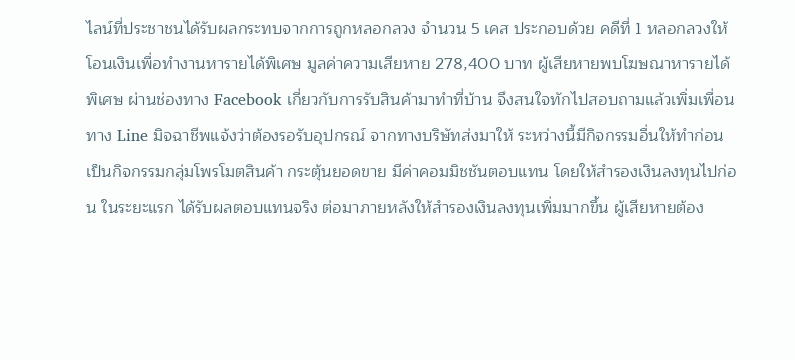ไลน์ที่ประชาชนได้รับผลกระทบจากการถูกหลอกลวง จำนวน 5 เคส ประกอบด้วย คดีที่ 1 หลอกลวงให้โอนเงินเพื่อทำงานหารายได้พิเศษ มูลค่าความเสียหาย 278,400 บาท ผู้เสียหายพบโฆษณาหารายได้พิเศษ ผ่านช่องทาง Facebook เกี่ยวกับการรับสินค้ามาทำที่บ้าน จึงสนใจทักไปสอบถามแล้วเพิ่มเพื่อนทาง Line มิจฉาชีพแจ้งว่าต้องรอรับอุปกรณ์ จากทางบริษัทส่งมาให้ ระหว่างนี้มีกิจกรรมอื่นให้ทำก่อนเป็นกิจกรรมกลุ่มโพรโมตสินค้า กระตุ้นยอดขาย มีค่าคอมมิชชันตอบแทน โดยให้สำรองเงินลงทุนไปก่อน ในระยะแรก ได้รับผลตอบแทนจริง ต่อมาภายหลังให้สำรองเงินลงทุนเพิ่มมากขึ้น ผู้เสียหายต้อง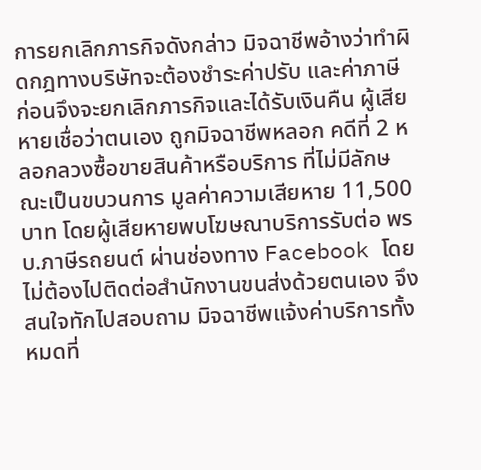การยกเลิกภารกิจดังกล่าว มิจฉาชีพอ้างว่าทำผิดกฎทางบริษัทจะต้องชำระค่าปรับ และค่าภาษีก่อนจึงจะยกเลิกภารกิจและได้รับเงินคืน ผู้เสียหายเชื่อว่าตนเอง ถูกมิจฉาชีพหลอก คดีที่ 2 หลอกลวงซื้อขายสินค้าหรือบริการ ที่ไม่มีลักษณะเป็นขบวนการ มูลค่าความเสียหาย 11,500 บาท โดยผู้เสียหายพบโฆษณาบริการรับต่อ พรบ.ภาษีรถยนต์ ผ่านช่องทาง Facebook โดยไม่ต้องไปติดต่อสำนักงานขนส่งด้วยตนเอง จึงสนใจทักไปสอบถาม มิจฉาชีพแจ้งค่าบริการทั้งหมดที่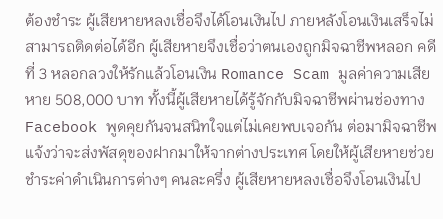ต้องชำระ ผู้เสียหายหลงเชื่อจึงได้โอนเงินไป ภายหลังโอนเงินเสร็จไม่สามารถติดต่อได้อีก ผู้เสียหายจึงเชื่อว่าตนเองถูกมิจฉาชีพหลอก คดีที่ 3 หลอกลวงให้รักแล้วโอนเงิน Romance Scam มูลค่าความเสียหาย 508,000 บาท ทั้งนี้ผู้เสียหายได้รู้จักกับมิจฉาชีพผ่านช่องทาง Facebook พูดคุยกันจนสนิทใจแต่ไม่เคยพบเจอกัน ต่อมามิจฉาชีพแจ้งว่าจะส่งพัสดุของฝากมาให้จากต่างประเทศ โดยให้ผู้เสียหายช่วยชำระค่าดำเนินการต่างๆ คนละครึ่ง ผู้เสียหายหลงเชื่อจึงโอนเงินไป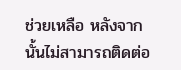ช่วยเหลือ หลังจากนั้นไม่สามารถติดต่อ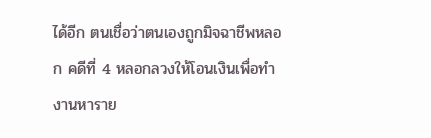ได้อีก ตนเชื่อว่าตนเองถูกมิจฉาชีพหลอก คดีที่ 4 หลอกลวงให้โอนเงินเพื่อทำงานหาราย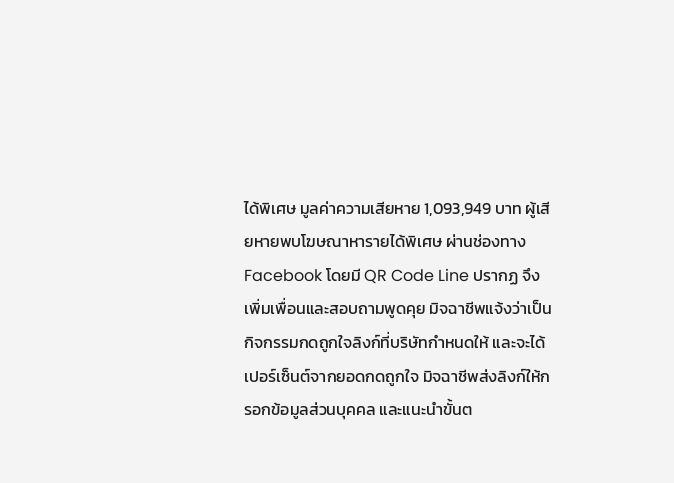ได้พิเศษ มูลค่าความเสียหาย 1,093,949 บาท ผู้เสียหายพบโฆษณาหารายได้พิเศษ ผ่านช่องทาง Facebook โดยมี QR Code Line ปรากฏ จึงเพิ่มเพื่อนและสอบถามพูดคุย มิจฉาชีพแจ้งว่าเป็นกิจกรรมกดถูกใจลิงก์ที่บริษัทกำหนดให้ และจะได้เปอร์เซ็นต์จากยอดกดถูกใจ มิจฉาชีพส่งลิงก์ให้กรอกข้อมูลส่วนบุคคล และแนะนำขั้นต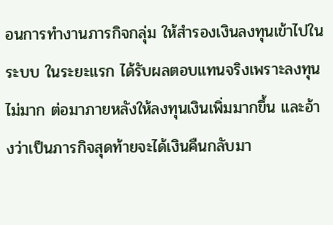อนการทำงานภารกิจกลุ่ม ให้สำรองเงินลงทุนเข้าไปในระบบ ในระยะแรก ได้รับผลตอบแทนจริงเพราะลงทุนไม่มาก ต่อมาภายหลังให้ลงทุนเงินเพิ่มมากขึ้น และอ้างว่าเป็นภารกิจสุดท้ายจะได้เงินคืนกลับมา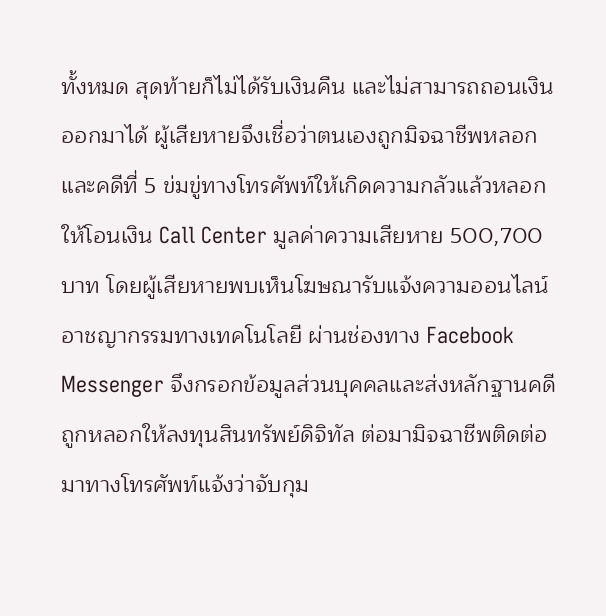ทั้งหมด สุดท้ายก็ไม่ได้รับเงินคืน และไม่สามารถถอนเงินออกมาได้ ผู้เสียหายจึงเชื่อว่าตนเองถูกมิจฉาชีพหลอก และคดีที่ 5 ข่มขู่ทางโทรศัพท์ให้เกิดความกลัวแล้วหลอกให้โอนเงิน Call Center มูลค่าความเสียหาย 500,700 บาท โดยผู้เสียหายพบเห็นโฆษณารับแจ้งความออนไลน์อาชญากรรมทางเทคโนโลยี ผ่านช่องทาง Facebook Messenger จึงกรอกข้อมูลส่วนบุคคลและส่งหลักฐานคดีถูกหลอกให้ลงทุนสินทรัพย์ดิจิทัล ต่อมามิจฉาชีพติดต่อมาทางโทรศัพท์แจ้งว่าจับกุม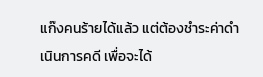แก๊งคนร้ายได้แล้ว แต่ต้องชำระค่าดำเนินการคดี เพื่อจะได้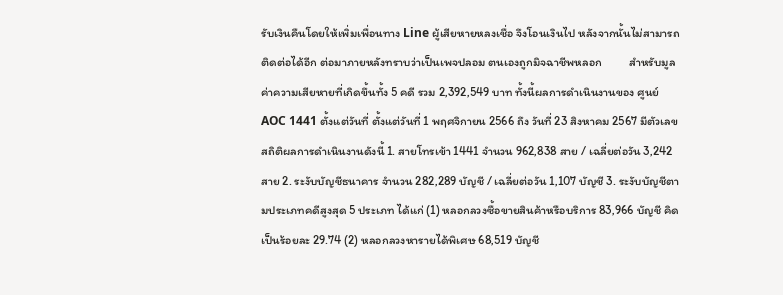รับเงินคืนโดยให้เพิ่มเพื่อนทาง Line ผู้เสียหายหลงเชื่อ จึงโอนเงินไป หลังจากนั้นไม่สามารถติดต่อได้อีก ต่อมาภายหลังทราบว่าเป็นเพจปลอม ตนเองถูกมิจฉาชีพหลอก          สำหรับมูลค่าความเสียหายที่เกิดขึ้นทั้ง 5 คดี รวม 2,392,549 บาท ทั้งนี้ผลการดำเนินงานของ ศูนย์ AOC 1441 ตั้งแต่วันที่ ตั้งแต่วันที่ 1 พฤศจิกายน 2566 ถึง วันที่ 23 สิงหาคม 2567 มีตัวเลขสถิติผลการดำเนินงานดังนี้ 1. สายโทรเข้า 1441 จำนวน 962,838 สาย / เฉลี่ยต่อวัน 3,242 สาย 2. ระงับบัญชีธนาคาร จำนวน 282,289 บัญชี / เฉลี่ยต่อวัน 1,107 บัญชี 3. ระงับบัญชีตามประเภทคดีสูงสุด 5 ประเภท ได้แก่ (1) หลอกลวงซื้อขายสินค้าหรือบริการ 83,966 บัญชี คิดเป็นร้อยละ 29.74 (2) หลอกลวงหารายได้พิเศษ 68,519 บัญชี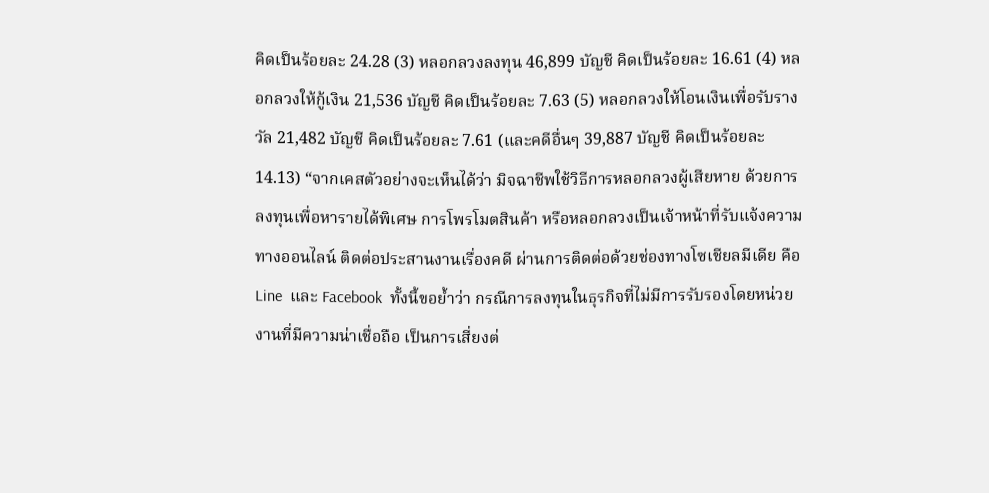คิดเป็นร้อยละ 24.28 (3) หลอกลวงลงทุน 46,899 บัญชี คิดเป็นร้อยละ 16.61 (4) หลอกลวงให้กู้เงิน 21,536 บัญชี คิดเป็นร้อยละ 7.63 (5) หลอกลวงให้โอนเงินเพื่อรับรางวัล 21,482 บัญชี คิดเป็นร้อยละ 7.61 (และคดีอื่นๆ 39,887 บัญชี คิดเป็นร้อยละ 14.13) “จากเคสตัวอย่างจะเห็นได้ว่า มิจฉาชีพใช้วิธีการหลอกลวงผู้เสียหาย ด้วยการลงทุนเพื่อหารายได้พิเศษ การโพรโมตสินค้า หรือหลอกลวงเป็นเจ้าหน้าที่รับแจ้งความทางออนไลน์ ติดต่อประสานงานเรื่องคดี ผ่านการติดต่อด้วยช่องทางโซเชียลมีเดีย คือ Line  และ Facebook  ทั้งนี้ขอย้ำว่า กรณีการลงทุนในธุรกิจที่ไม่มีการรับรองโดยหน่วยงานที่มีความน่าเชื่อถือ เป็นการเสี่ยงต่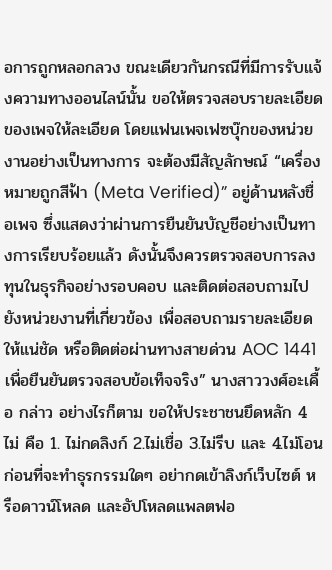อการถูกหลอกลวง ขณะเดียวกันกรณีที่มีการรับแจ้งความทางออนไลน์นั้น ขอให้ตรวจสอบรายละเอียดของเพจให้ละเอียด โดยแฟนเพจเฟซบุ๊กของหน่วยงานอย่างเป็นทางการ จะต้องมีสัญลักษณ์ “เครื่องหมายถูกสีฟ้า (Meta Verified)” อยู่ด้านหลังชื่อเพจ ซึ่งแสดงว่าผ่านการยืนยันบัญชีอย่างเป็นทางการเรียบร้อยแล้ว ดังนั้นจึงควรตรวจสอบการลงทุนในธุรกิจอย่างรอบคอบ และติดต่อสอบถามไปยังหน่วยงานที่เกี่ยวข้อง เพื่อสอบถามรายละเอียดให้แน่ชัด หรือติดต่อผ่านทางสายด่วน AOC 1441 เพื่อยืนยันตรวจสอบข้อเท็จจริง” นางสาววงศ์อะเคื้อ กล่าว อย่างไรก็ตาม ขอให้ประชาชนยึดหลัก 4 ไม่ คือ 1. ไม่กดลิงก์ 2.ไม่เชื่อ 3.ไม่รีบ และ 4.ไม่โอน ก่อนที่จะทำธุรกรรมใดๆ อย่ากดเข้าลิงก์เว็บไซต์ หรือดาวน์โหลด และอัปโหลดแพลตฟอ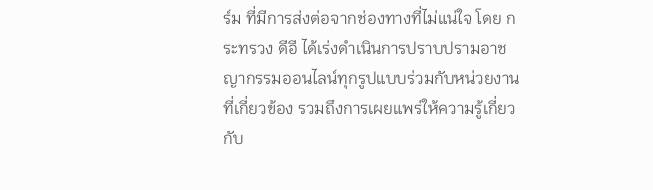ร์ม ที่มีการส่งต่อจากช่องทางที่ไม่แน่ใจ โดย กระทรวง ดีอี ได้เร่งดำเนินการปราบปรามอาชญากรรมออนไลน์ทุกรูปแบบร่วมกับหน่วยงานที่เกี่ยวข้อง รวมถึงการเผยแพร่ให้ความรู้เกี่ยวกับ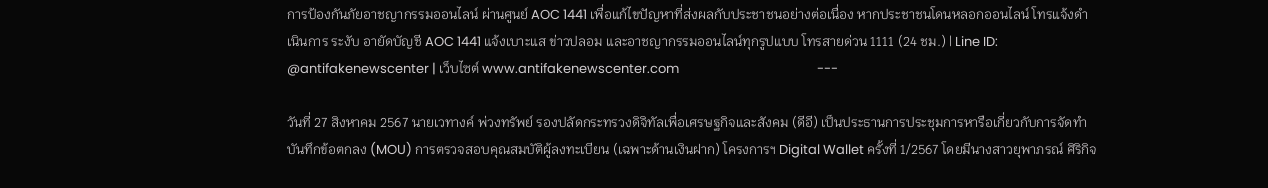การป้องกันภัยอาชญากรรมออนไลน์ ผ่านศูนย์ AOC 1441 เพื่อแก้ไขปัญหาที่ส่งผลกับประชาชนอย่างต่อเนื่อง หากประชาชนโดนหลอกออนไลน์ โทรแจ้งดำเนินการ ระงับ อายัดบัญชี AOC 1441 แจ้งเบาะแส ข่าวปลอม และอาชญากรรมออนไลน์ทุกรูปแบบ โทรสายด่วน 1111 (24 ชม.) | Line ID: @antifakenewscenter | เว็บไซต์ www.antifakenewscenter.com                                              ---

วันที่ 27 สิงหาคม 2567 นายเวทางค์ พ่วงทรัพย์ รองปลัดกระทรวงดิจิทัลเพื่อเศรษฐกิจและสังคม (ดีอี) เป็นประธานการประชุมการหารือเกี่ยวกับการจัดทำบันทึกข้อตกลง (MOU) การตรวจสอบคุณสมบัติผู้ลงทะเบียน (เฉพาะด้านเงินฝาก) โครงการฯ Digital Wallet ครั้งที่ 1/2567 โดยมีนางสาวยุพาภรณ์ ศิริกิจ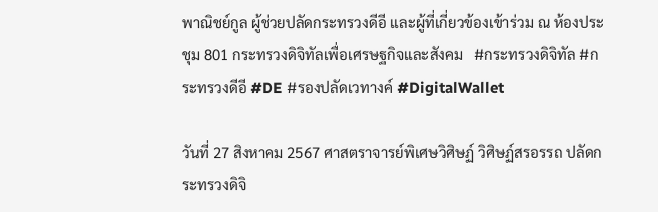พาณิชย์กูล ผู้ช่วยปลัดกระทรวงดีอี และผู้ที่เกี่ยวข้องเข้าร่วม ณ ห้องประชุม 801 กระทรวงดิจิทัลเพื่อเศรษฐกิจและสังคม   #กระทรวงดิจิทัล #กระทรวงดีอี #DE #รองปลัดเวทางค์ #DigitalWallet

วันที่ 27 สิงหาคม 2567 ศาสตราจารย์พิเศษวิศิษฏ์ วิศิษฏ์สรอรรถ ปลัดกระทรวงดิจิ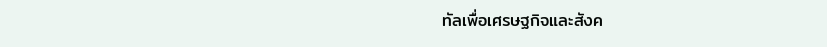ทัลเพื่อเศรษฐกิจและสังค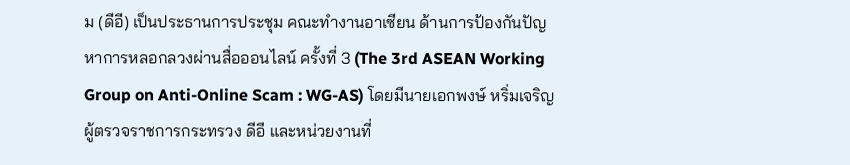ม (ดีอี) เป็นประธานการประชุม คณะทำงานอาเซียน ด้านการป้องกันปัญหาการหลอกลวงผ่านสื่อออนไลน์ ครั้งที่ 3 (The 3rd ASEAN Working Group on Anti-Online Scam : WG-AS) โดยมีนายเอกพงษ์ หริ่มเจริญ ผู้ตรวจราชการกระทรวง ดีอี และหน่วยงานที่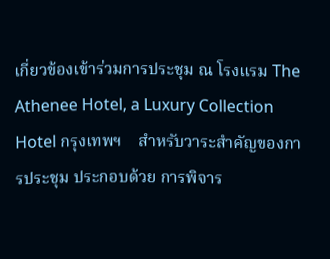เกี่ยวข้องเข้าร่วมการประชุม ณ โรงแรม The Athenee Hotel, a Luxury Collection Hotel กรุงเทพฯ    สำหรับวาระสำคัญของการประชุม ประกอบด้วย การพิจาร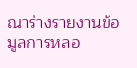ณาร่างรายงานข้อมูลการหลอ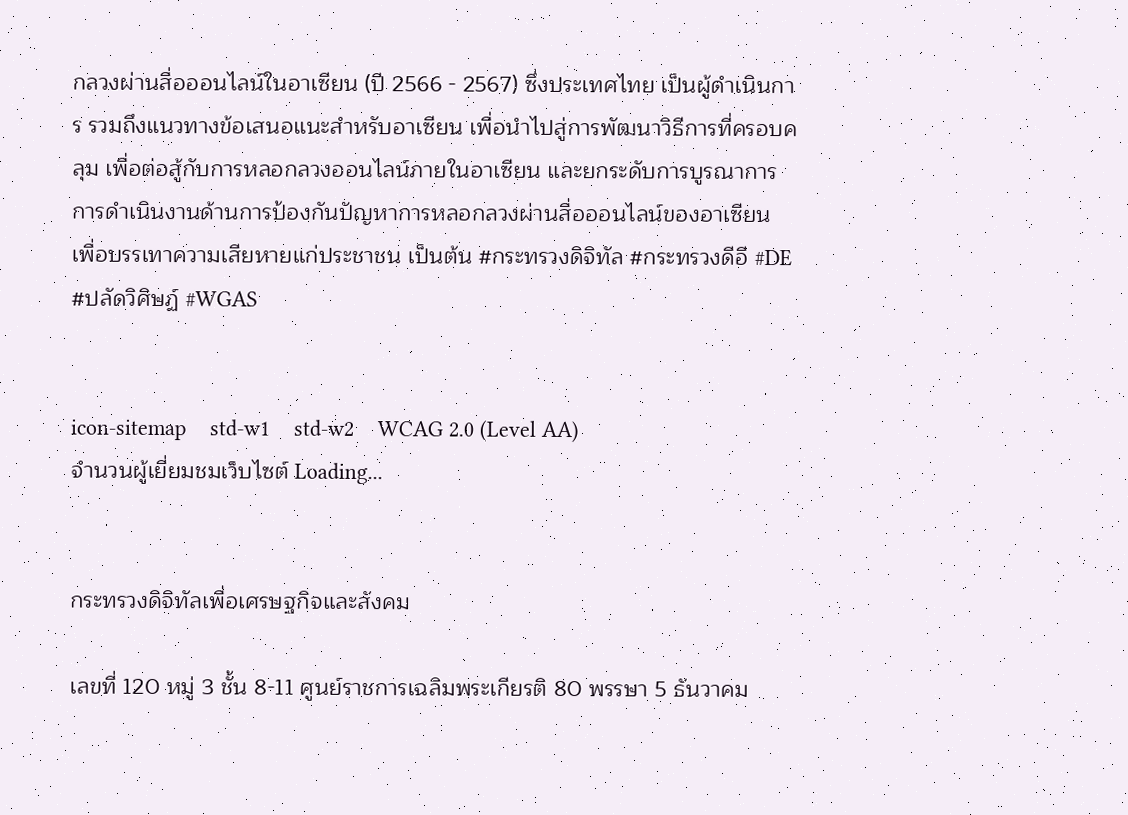กลวงผ่านสื่อออนไลน์ในอาเซียน (ปี 2566 - 2567) ซึ่งประเทศไทย เป็นผู้ดำเนินการ รวมถึงแนวทางข้อเสนอแนะสำหรับอาเซียน เพื่อนำไปสู่การพัฒนาวิธีการที่ครอบคลุม เพื่อต่อสู้กับการหลอกลวงออนไลน์ภายในอาเซียน และยกระดับการบูรณาการการดำเนินงานด้านการป้องกันปัญหาการหลอกลวงผ่านสื่อออนไลน์ของอาเซียน เพื่อบรรเทาความเสียหายแก่ประชาชน เป็นต้น #กระทรวงดิจิทัล #กระทรวงดีอี #DE #ปลัดวิศิษฏ์ #WGAS


icon-sitemap    std-w1    std-w2    WCAG 2.0 (Level AA)
จำนวนผู้เยี่ยมชมเว็บไซต์ Loading...


กระทรวงดิจิทัลเพื่อเศรษฐกิจและสังคม

เลขที่ 120 หมู่ 3 ชั้น 8-11 ศูนย์ราชการเฉลิมพระเกียรติ 80 พรรษา 5 ธันวาคม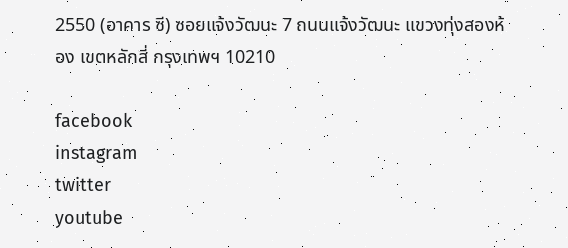2550 (อาคาร ซี) ซอยแจ้งวัฒนะ 7 ถนนแจ้งวัฒนะ แขวงทุ่งสองห้อง เขตหลักสี่ กรุงเทพฯ 10210

facebook
instagram
twitter
youtube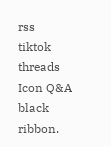rss
tiktok
threads
Icon Q&A
black ribbon.